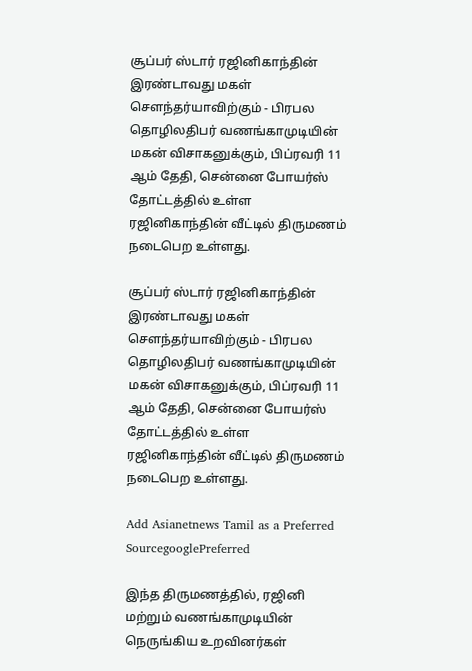சூப்பர் ஸ்டார் ரஜினிகாந்தின் இரண்டாவது மகள் சௌந்தர்யாவிற்கும் - பிரபல தொழிலதிபர் வணங்காமுடியின் மகன் விசாகனுக்கும், பிப்ரவரி 11 ஆம் தேதி, சென்னை போயர்ஸ் தோட்டத்தில் உள்ள ரஜினிகாந்தின் வீட்டில் திருமணம் நடைபெற உள்ளது.

சூப்பர் ஸ்டார் ரஜினிகாந்தின் இரண்டாவது மகள் சௌந்தர்யாவிற்கும் - பிரபல தொழிலதிபர் வணங்காமுடியின் மகன் விசாகனுக்கும், பிப்ரவரி 11 ஆம் தேதி, சென்னை போயர்ஸ் தோட்டத்தில் உள்ள ரஜினிகாந்தின் வீட்டில் திருமணம் நடைபெற உள்ளது.

Add Asianetnews Tamil as a Preferred SourcegooglePreferred

இந்த திருமணத்தில், ரஜினி மற்றும் வணங்காமுடியின் நெருங்கிய உறவினர்கள்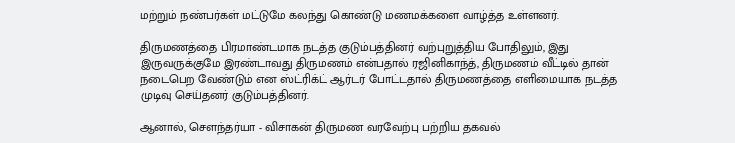மற்றும் நண்பர்கள் மட்டுமே கலந்து கொண்டு மணமக்களை வாழ்த்த உள்ளனர்.

திருமணத்தை பிரமாண்டமாக நடத்த குடும்பத்தினர் வற்புறுத்திய போதிலும், இது இருவருக்குமே இரண்டாவது திருமணம் என்பதால் ரஜினிகாந்த், திருமணம் வீட்டில் தான் நடைபெற வேண்டும் என ஸ்ட்ரிக்ட் ஆர்டர் போட்டதால் திருமணத்தை எளிமையாக நடத்த முடிவு செய்தனர் குடும்பத்தினர்.

ஆனால், சௌந்தர்யா - விசாகன் திருமண வரவேற்பு பற்றிய தகவல்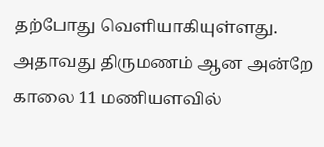தற்போது வெளியாகியுள்ளது. அதாவது திருமணம் ஆன அன்றே காலை 11 மணியளவில்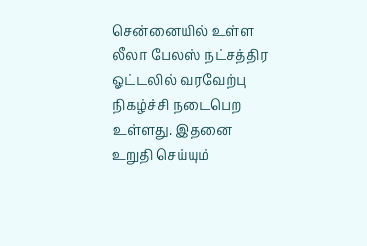சென்னையில் உள்ள லீலா பேலஸ் நட்சத்திர ஓட்டலில் வரவேற்பு நிகழ்ச்சி நடைபெற உள்ளது. இதனை உறுதி செய்யும்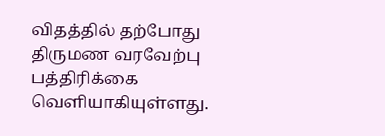விதத்தில் தற்போது திருமண வரவேற்பு பத்திரிக்கை வெளியாகியுள்ளது.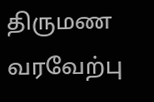திருமண வரவேற்பு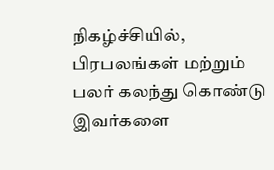நிகழ்ச்சியில், பிரபலங்கள் மற்றும் பலர் கலந்து கொண்டு இவர்களை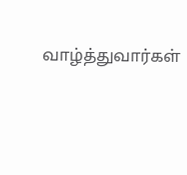வாழ்த்துவார்கள்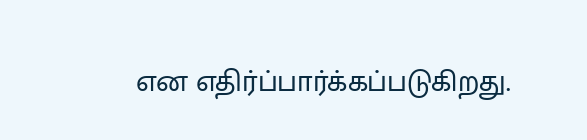என எதிர்ப்பார்க்கப்படுகிறது.